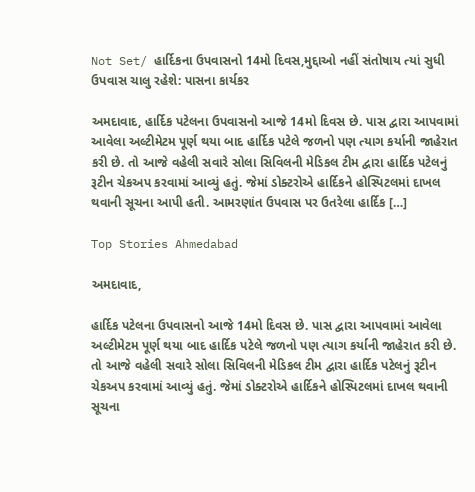Not Set/ હાર્દિકના ઉપવાસનો 14મો દિવસ,મુદ્દાઓ નહીં સંતોષાય ત્યાં સુધી ઉપવાસ ચાલુ રહેશે: પાસના કાર્યકર

અમદાવાદ, હાર્દિક પટેલના ઉપવાસનો આજે 14મો દિવસ છે. પાસ દ્વારા આપવામાં આવેલા અલ્ટીમેટમ પૂર્ણ થયા બાદ હાર્દિક પટેલે જળનો પણ ત્યાગ કર્યાની જાહેરાત કરી છે. તો આજે વહેલી સવારે સોલા સિવિલની મેડિકલ ટીમ દ્વારા હાર્દિક પટેલનું રૂટીન ચેકઅપ કરવામાં આવ્યું હતું. જેમાં ડોક્ટરોએ હાર્દિકને હોસ્પિટલમાં દાખલ થવાની સૂચના આપી હતી. આમરણાંત ઉપવાસ પર ઉતરેલા હાર્દિક […]

Top Stories Ahmedabad

અમદાવાદ,

હાર્દિક પટેલના ઉપવાસનો આજે 14મો દિવસ છે. પાસ દ્વારા આપવામાં આવેલા અલ્ટીમેટમ પૂર્ણ થયા બાદ હાર્દિક પટેલે જળનો પણ ત્યાગ કર્યાની જાહેરાત કરી છે. તો આજે વહેલી સવારે સોલા સિવિલની મેડિકલ ટીમ દ્વારા હાર્દિક પટેલનું રૂટીન ચેકઅપ કરવામાં આવ્યું હતું. જેમાં ડોક્ટરોએ હાર્દિકને હોસ્પિટલમાં દાખલ થવાની સૂચના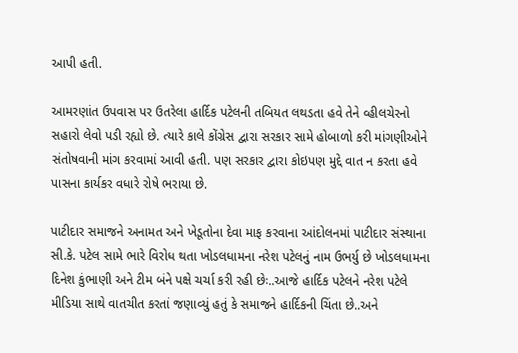આપી હતી.

આમરણાંત ઉપવાસ પર ઉતરેલા હાર્દિક પટેલની તબિયત લથડતા હવે તેને વ્હીલચેરનો સહારો લેવો પડી રહ્યો છે. ત્યારે કાલે કોંગ્રેસ દ્વારા સરકાર સામે હોબાળો કરી માંગણીઓને સંતોષવાની માંગ કરવામાં આવી હતી. પણ સરકાર દ્વારા કોઇપણ મુદ્દે વાત ન કરતા હવે પાસના કાર્યકર વધારે રોષે ભરાયા છે.

પાટીદાર સમાજને અનામત અને ખેડૂતોના દેવા માફ કરવાના આંદોલનમાં પાટીદાર સંસ્થાના સી.કે. પટેલ સામે ભારે વિરોધ થતા ખોડલધામના નરેશ પટેલનું નામ ઉભર્યુ છે ખોડલધામના દિનેશ કુંભાણી અને ટીમ બંને પક્ષે ચર્ચા કરી રહી છેઃ..આજે હાર્દિક પટેલને નરેશ પટેલે મીડિયા સાથે વાતચીત કરતાં જણાવ્યું હતું કે સમાજને હાર્દિકની ચિંતા છે..અને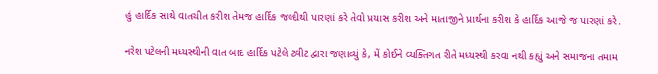હું હાર્દિક સાથે વાતચીત કરીશ તેમજ હાર્દિક જલ્દીથી પારણાં કરે તેવો પ્રયાસ કરીશ અને માતાજીને પ્રાર્થના કરીશ કે હાર્દિક આજે જ પારણાં કરે.

નરેશ પટેલની મધ્યસ્થીની વાત બાદ હાર્દિક પટેલે ટ્વીટ દ્વારા જણાવ્યું કે, મેં કોઈને વ્યક્તિગત રીતે મધ્યસ્થી કરવા નથી કહ્યું અને સમાજના તમામ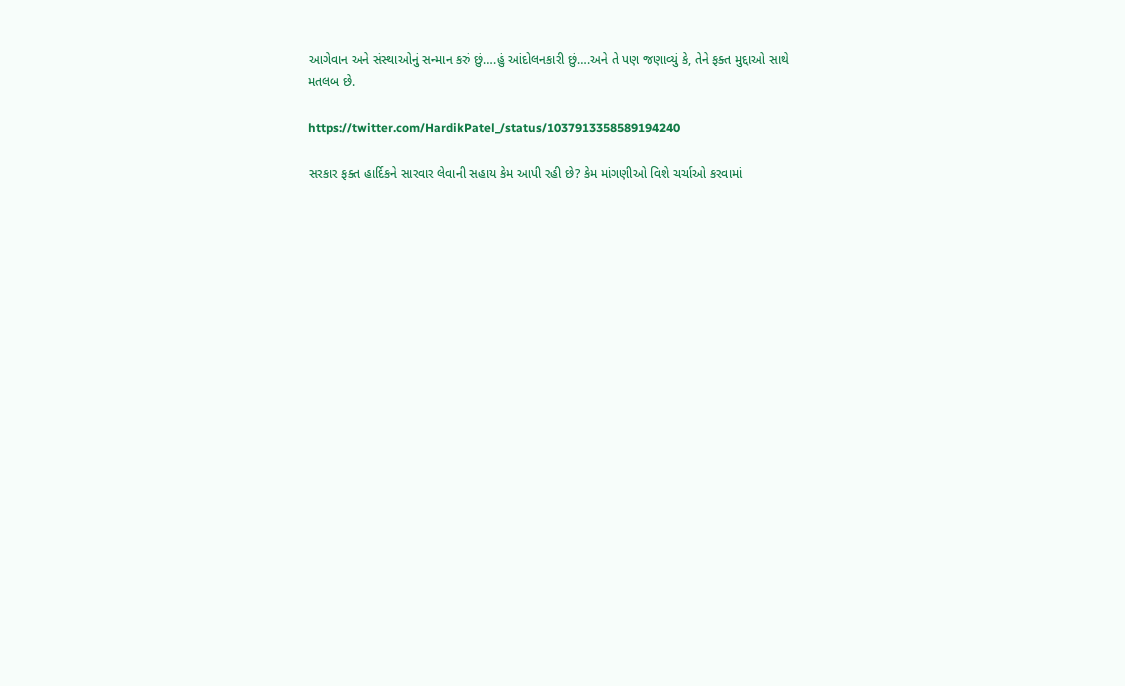આગેવાન અને સંસ્થાઓનું સન્માન કરું છું….હું આંદોલનકારી છું….અને તે પણ જણાવ્યું કે, તેને ફક્ત મુદ્દાઓ સાથે મતલબ છે.

https://twitter.com/HardikPatel_/status/1037913358589194240

સરકાર ફક્ત હાર્દિકને સારવાર લેવાની સહાય કેમ આપી રહી છે? કેમ માંગણીઓ વિશે ચર્ચાઓ કરવામાં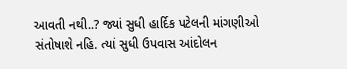આવતી નથી..? જ્યાં સુધી હાર્દિક પટેલની માંગણીઓ સંતોષાશે નહિ. ત્યાં સુધી ઉપવાસ આંદોલન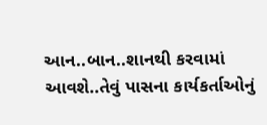આન..બાન..શાનથી કરવામાં આવશે..તેવું પાસના કાર્યકર્તાઓનું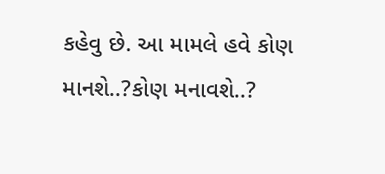કહેવુ છે. આ મામલે હવે કોણ માનશે..?કોણ મનાવશે..?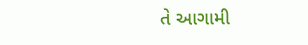તે આગામી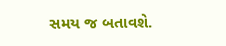સમય જ બતાવશે.